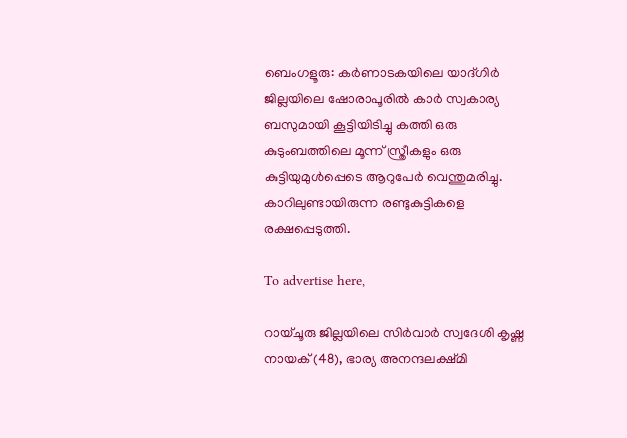ബെംഗളൂരു: കർണാടകയിലെ യാദ്ഗിർ ജില്ലയിലെ ഷോരാപൂരിൽ കാർ സ്വകാര്യ ബസുമായി കൂട്ടിയിടിച്ചു കത്തി ഒരു കുടുംബത്തിലെ മൂന്ന് സ്ത്രീകളും ഒരു കുട്ടിയുമുൾപ്പെടെ ആറുപേർ വെന്തുമരിച്ചു. കാറിലുണ്ടായിരുന്ന രണ്ടുകുട്ടികളെ രക്ഷപ്പെടുത്തി.

To advertise here,

റായ്ചൂരു ജില്ലയിലെ സിർവാർ സ്വദേശി കൃഷ്ണ നായക് (48), ഭാര്യ അനന്ദലക്ഷ്മി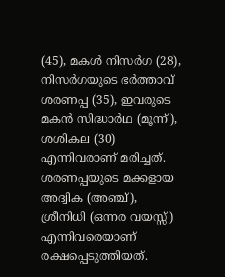(45), മകൾ നിസർഗ (28), നിസർഗയുടെ ഭർത്താവ് ശരണപ്പ (35), ഇവരുടെ മകൻ സിദ്ധാർഥ (മൂന്ന്), ശശികല (30) എന്നിവരാണ് മരിച്ചത്. ശരണപ്പയുടെ മക്കളായ അദ്വിക (അഞ്ച്), ശ്രീനിധി (ഒന്നര വയസ്സ്) എന്നിവരെയാണ് രക്ഷപ്പെടുത്തിയത്.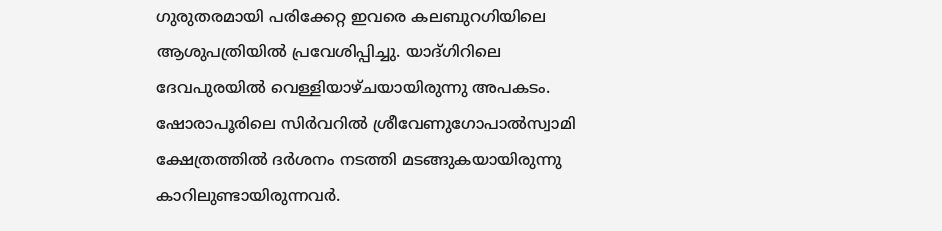ഗുരുതരമായി പരിക്കേറ്റ ഇവരെ കലബുറഗിയിലെ ആശുപത്രിയിൽ പ്രവേശിപ്പിച്ചു. യാദ്ഗിറിലെ ദേവപുരയിൽ വെള്ളിയാഴ്ചയായിരുന്നു അപകടം. ഷോരാപൂരിലെ സിർവറിൽ ശ്രീവേണുഗോപാൽസ്വാമി ക്ഷേത്രത്തിൽ ദർശനം നടത്തി മടങ്ങുകയായിരുന്നു കാറിലുണ്ടായിരുന്നവർ.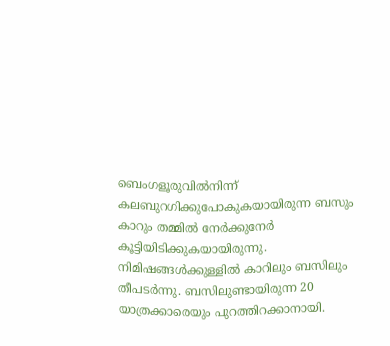ബെംഗളൂരുവിൽനിന്ന് കലബുറഗിക്കുപോകുകയായിരുന്ന ബസും കാറും തമ്മിൽ നേർക്കുനേർ കൂട്ടിയിടിക്കുകയായിരുന്നു. നിമിഷങ്ങൾക്കുള്ളിൽ കാറിലും ബസിലും തീപടർന്നു. ബസിലുണ്ടായിരുന്ന 20 യാത്രക്കാരെയും പുറത്തിറക്കാനായി.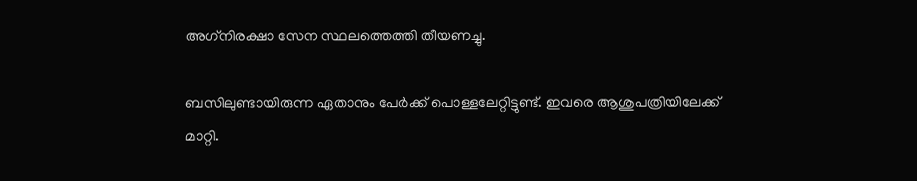അഗ്‌നിരക്ഷാ സേന സ്ഥലത്തെത്തി തീയണച്ചു.

ബസിലുണ്ടായിരുന്ന ഏതാനും പേർക്ക് പൊള്ളലേറ്റിട്ടുണ്ട്. ഇവരെ ആശുപത്രിയിലേക്ക് മാറ്റി.